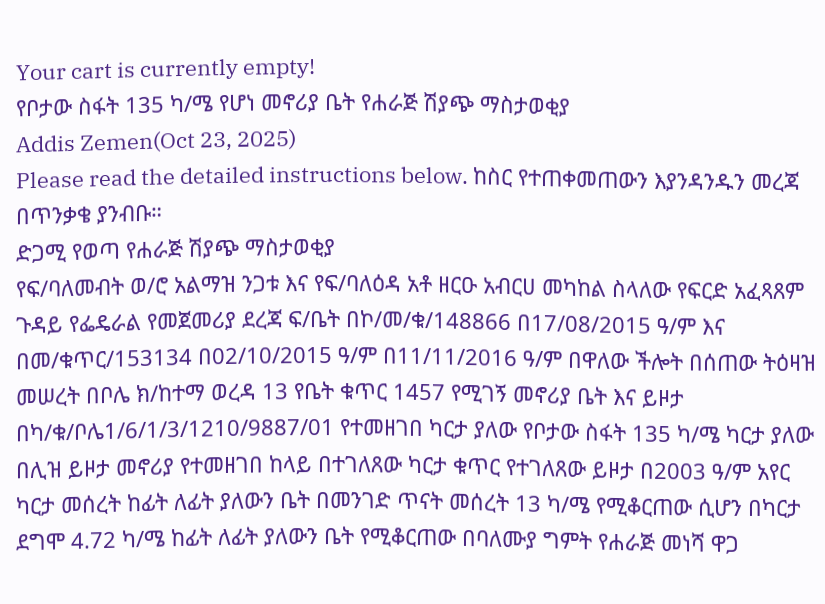Your cart is currently empty!
የቦታው ስፋት 135 ካ/ሜ የሆነ መኖሪያ ቤት የሐራጅ ሽያጭ ማስታወቂያ
Addis Zemen(Oct 23, 2025)
Please read the detailed instructions below. ከስር የተጠቀመጠውን እያንዳንዱን መረጃ በጥንቃቄ ያንብቡ።
ድጋሚ የወጣ የሐራጅ ሽያጭ ማስታወቂያ
የፍ/ባለመብት ወ/ሮ አልማዝ ንጋቱ እና የፍ/ባለዕዳ አቶ ዘርዑ አብርሀ መካከል ስላለው የፍርድ አፈጻጸም ጉዳይ የፌዴራል የመጀመሪያ ደረጃ ፍ/ቤት በኮ/መ/ቁ/148866 በ17/08/2015 ዓ/ም እና በመ/ቁጥር/153134 በ02/10/2015 ዓ/ም በ11/11/2016 ዓ/ም በዋለው ችሎት በሰጠው ትዕዛዝ መሠረት በቦሌ ክ/ከተማ ወረዳ 13 የቤት ቁጥር 1457 የሚገኝ መኖሪያ ቤት እና ይዞታ በካ/ቁ/ቦሌ1/6/1/3/1210/9887/01 የተመዘገበ ካርታ ያለው የቦታው ስፋት 135 ካ/ሜ ካርታ ያለው በሊዝ ይዞታ መኖሪያ የተመዘገበ ከላይ በተገለጸው ካርታ ቁጥር የተገለጸው ይዞታ በ2003 ዓ/ም አየር ካርታ መሰረት ከፊት ለፊት ያለውን ቤት በመንገድ ጥናት መሰረት 13 ካ/ሜ የሚቆርጠው ሲሆን በካርታ ደግሞ 4.72 ካ/ሜ ከፊት ለፊት ያለውን ቤት የሚቆርጠው በባለሙያ ግምት የሐራጅ መነሻ ዋጋ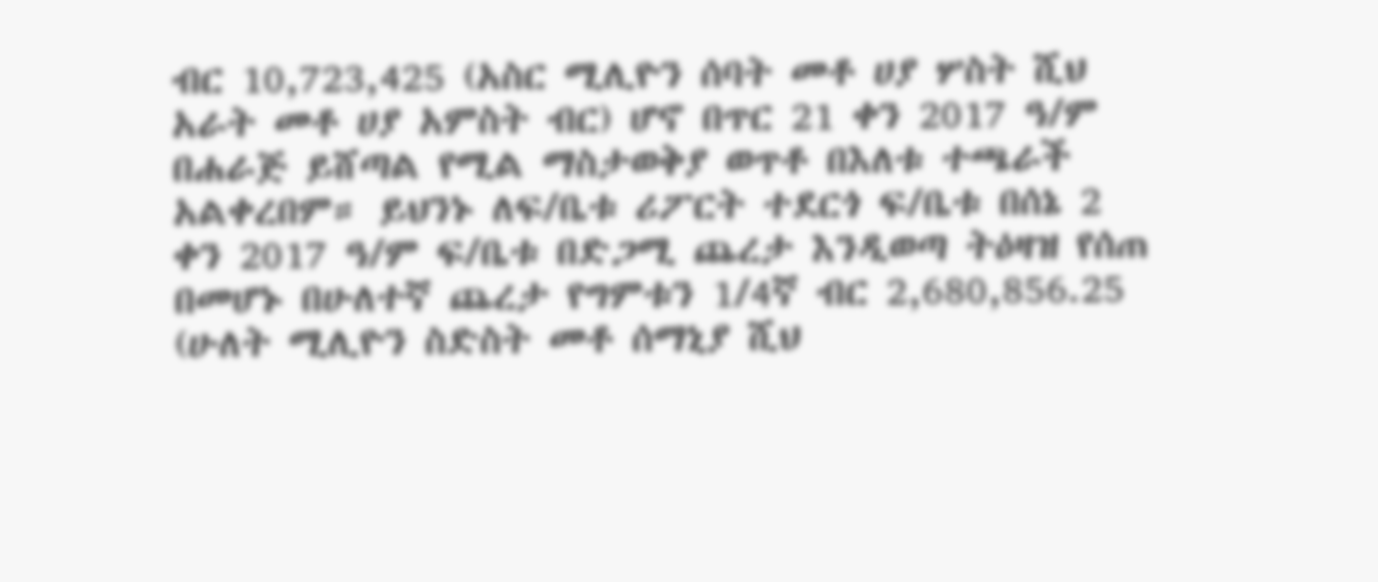ብር 10,723,425 (አስር ሚሊዮን ሰባት መቶ ሀያ ሦስት ሺህ አራት መቶ ሀያ አምስት ብር) ሆኖ በጥር 21 ቀን 2017 ዓ/ም በሐራጅ ይሸጣል የሚል ማስታወቅያ ወጥቶ በእለቱ ተጫራች አልቀረበም። ይህንኑ ለፍ/ቤቱ ሪፖርት ተደርጎ ፍ/ቤቱ በሰኔ 2 ቀን 2017 ዓ/ም ፍ/ቤቱ በድጋሚ ጨረታ እንዲወጣ ትዕዛዝ የሰጠ በመሆኑ በሁለተኛ ጨረታ የግምቱን 1/4ኛ ብር 2,680,856.25 (ሁለት ሚሊዮን ስድስት መቶ ሰማኒያ ሺህ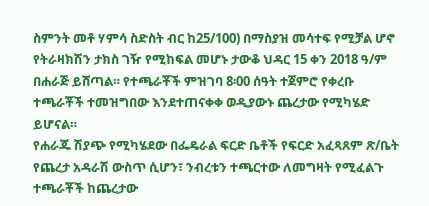ስምንት መቶ ሃምሳ ስድስት ብር ከ25/100) በማስያዝ መሳተፍ የሚቻል ሆኖ የትራዛክሽን ታክስ ገዥ የሚከፍል መሆኑ ታውቆ ህዳር 15 ቀን 2018 ዓ/ም በሐራጅ ይሸጣል። የተጫራቾች ምዝገባ 8፡00 ሰዓት ተጀምሮ የቀረቡ ተጫራቾች ተመዝግበው እንደተጠናቀቀ ወዲያውኑ ጨረታው የሚካሄድ ይሆናል።
የሐራጁ ሽያጭ የሚካሄደው በፌዴራል ፍርድ ቤቶች የፍርድ አፈጻጸም ጽ/ቤት የጨረታ አዳራሽ ውስጥ ሲሆን፣ ንብረቱን ተጫርተው ለመግዛት የሚፈልጉ ተጫራቾች ከጨረታው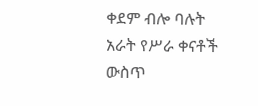ቀደም ብሎ ባሉት አራት የሥራ ቀናቶች ውስጥ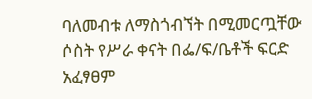ባለመብቱ ለማስጎብኘት በሚመርጧቸው ሶስት የሥራ ቀናት በፌ/ፍ/ቤቶች ፍርድ አፈፃፀም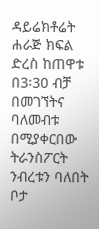ዳይሬክቶሬት ሐራጅ ክፍል ድረስ ከጠዋቱ በ3፡30 ብቻ በመገኘትና ባለመብቱ በሚያቀርበው ትራንስፖርት ንብረቱን ባለበት ቦታ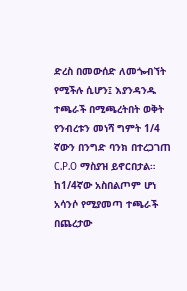ድረስ በመውሰድ ለመጐብኘት የሚችሉ ሲሆን፤ እያንዳንዱ ተጫራች በሚጫረትበት ወቅት የንብረቱን መነሻ ግምት 1/4 ኛውን በንግድ ባንክ በተረጋገጠ C.P.O ማስያዝ ይኖርበታል። ከ1/4ኛው አስበልጦም ሆነ አሳንሶ የሚያመጣ ተጫራች በጨረታው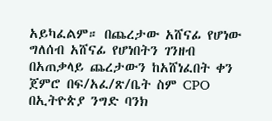አይካፈልም። በጨረታው አሸናፊ የሆነው ግለሰብ አሸናፊ የሆነበትን ገንዘብ በአጠቃላይ ጨረታውን ከአሸነፈበት ቀን ጀምሮ በፍ/አፈ/ጽ/ቤት ስም CPO በኢትዮጵያ ንግድ ባንክ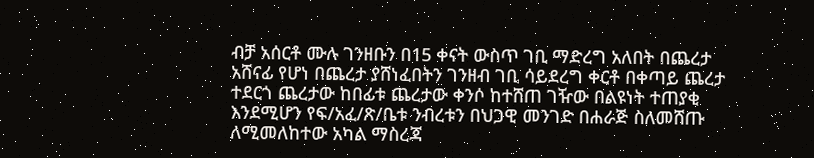ብቻ አሰርቶ ሙሉ ገንዘቡን በ15 ቀናት ውስጥ ገቢ ማድረግ አለበት በጨረታ አሸናፊ የሆነ በጨረታ ያሸነፈበትን ገንዘብ ገቢ ሳይደረግ ቀርቶ በቀጣይ ጨረታ ተደርጎ ጨረታው ከበፊቱ ጨረታው ቀንሶ ከተሸጠ ገዥው በልዩነት ተጠያቂ እንደሚሆን የፍ/አፈ/ጽ/ቤቱ ንብረቱን በህጋዊ መንገድ በሐራጅ ስለመሸጡ ለሚመለከተው አካል ማስረጃ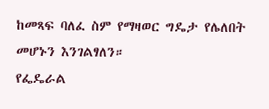ከመጻፍ ባለፈ ስም የማዛወር ግዴታ የሌለበት መሆኑን እንገልፃለን።
የፌዴራል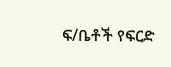ፍ/ቤቶች የፍርድ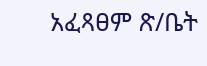አፈጻፀም ጽ/ቤት